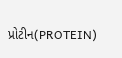પ્રોટીન(PROTEIN)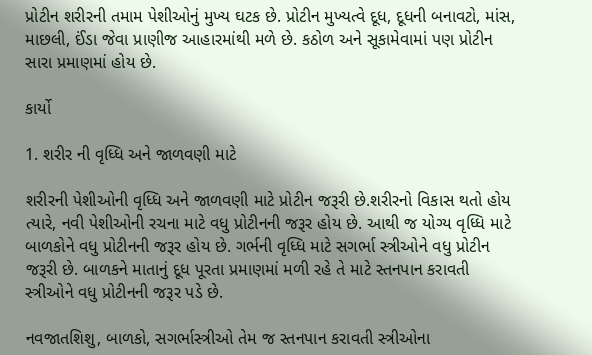પ્રોટીન શરીરની તમામ પેશીઓનું મુખ્ય ઘટક છે. પ્રોટીન મુખ્યત્વે દૂધ, દૂધની બનાવટો, માંસ, માછલી, ઈંડા જેવા પ્રાણીજ આહારમાંથી મળે છે. કઠોળ અને સૂકામેવામાં પણ પ્રોટીન સારા પ્રમાણમાં હોય છે.

કાર્યો

1. શરીર ની વૃધ્ધિ અને જાળવણી માટે

શરીરની પેશીઓની વૃધ્ધિ અને જાળવણી માટે પ્રોટીન જરૂરી છે.શરીરનો વિકાસ થતો હોય ત્યારે, નવી પેશીઓની રચના માટે વધુ પ્રોટીનની જરૂર હોય છે. આથી જ યોગ્ય વૃધ્ધિ માટે બાળકોને વધુ પ્રોટીનની જરૂર હોય છે. ગર્ભની વૃધ્ધિ માટે સગર્ભા સ્ત્રીઓને વધુ પ્રોટીન જરૂરી છે. બાળકને માતાનું દૂધ પૂરતા પ્રમાણમાં મળી રહે તે માટે સ્તનપાન કરાવતી સ્ત્રીઓને વધુ પ્રોટીનની જરૂર પડે છે.

નવજાતશિશુ, બાળકો, સગર્ભાસ્ત્રીઓ તેમ જ સ્તનપાન કરાવતી સ્ત્રીઓના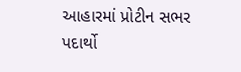આહારમાં પ્રોટીન સભર પદાર્થો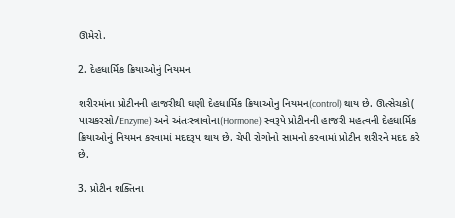ઊમેરો.

2. દેહધાર્મિક ક્રિયાઓનું નિયમન

શરીરમાંના પ્રોટીનની હાજરીથી ઘણી દેહધાર્મિક ક્રિયાઓનુ નિયમન(control) થાય છે. ઊત્સેચકો( પાચકરસો/Enzyme) અને અંતઃસ્ત્રાવોના(Hormone) સ્વરૂપે પ્રોટીનની હાજરી મહત્વની દેહધાર્મિક ક્રિયાઓનું નિયમન કરવામાં મદદરૂપ થાય છે. ચેપી રોગોનો સામનો કરવામાં પ્રોટીન શરીરને મદદ કરે છે.

3. પ્રોટીન શક્તિના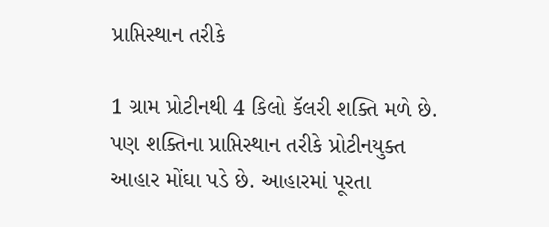પ્રાપ્તિસ્થાન તરીકે

1 ગ્રામ પ્રોટીનથી 4 કિલો કૅલરી શક્તિ મળે છે. પણ શક્તિના પ્રાપ્તિસ્થાન તરીકે પ્રોટીનયુક્ત આહાર મોંઘા પડે છે. આહારમાં પૂરતા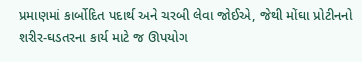પ્રમાણમાં કાર્બોદિત પદાર્થ અને ચરબી લેવા જોઈએ, જેથી મોંઘા પ્રોટીનનો શરીર-ઘડતરના કાર્ય માટે જ ઊપયોગ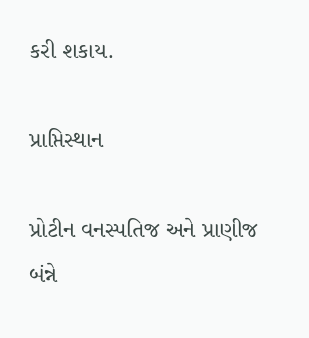કરી શકાય.

પ્રાપ્તિસ્થાન

પ્રોટીન વનસ્પતિજ અને પ્રાણીજ બંન્ને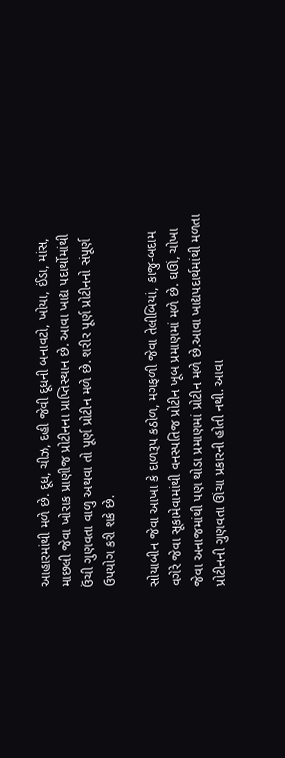આહારમાંથી મળે છે. દૂધ, ચીઝ, દહી જેવી દૂધની બનાવટો, ખોયા, ઈંડા, માંસ, માછલી જેવા ખોરાક પ્રાણીજ પ્રોટીનના પ્રાપ્તિસ્થાન છે. આવા ખાદ્ય પદાર્થોમાંથી ઉંચી ગુણવતા વાળુ અથવા તો પૂર્ણ પ્રોટીન મળે છે. શરીર પૂર્ણ પ્રોટીનનો સંપૂર્ણ ઉપયોગ કરી શકે છે.

સોયાબીન જેવા આખા કે દાળરૂપ કઠોળ, મગફળી જેવા તેલીબિયાં, કાજુ-બદામ વગેરે જેવા સૂકામેવામાંથી વનસ્પતિજ પ્રોટીન ખૂબ પ્રમાણમાં મળે છે. ઘઊં, ચોખા જેવા અનાજમાંથી પણ થોડા પ્રમાણમાં પ્રોટીન મળે છે.આવા ખાદ્યપદાર્થમાંથી મળતા પ્રોટીનની ગુણવતા ઊંચા પ્રકારની હોતી નથી. આવા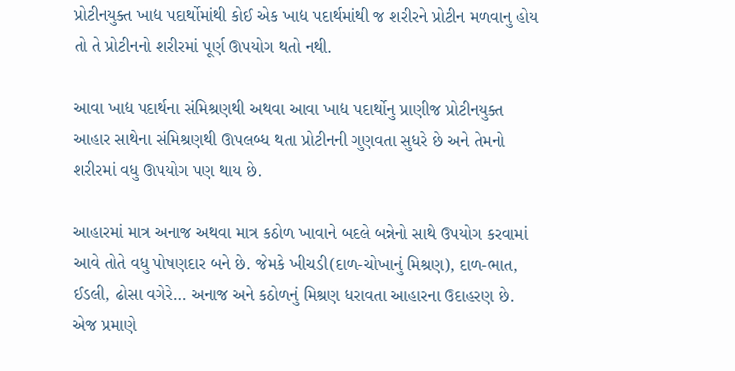પ્રોટીનયુક્ત ખાદ્ય પદાર્થોમાંથી કોઈ એક ખાદ્ય પદાર્થમાંથી જ શરીરને પ્રોટીન મળવાનુ હોય તો તે પ્રોટીનનો શરીરમાં પૂર્ણ ઊપયોગ થતો નથી.

આવા ખાદ્ય પદાર્થના સંમિશ્રણથી અથવા આવા ખાદ્ય પદાર્થોનુ પ્રાણીજ પ્રોટીનયુક્ત આહાર સાથેના સંમિશ્રણથી ઊપલબ્ધ થતા પ્રોટીનની ગુણવતા સુધરે છે અને તેમનો શરીરમાં વધુ ઊપયોગ પણ થાય છે.

આહારમાં માત્ર અનાજ અથવા માત્ર કઠોળ ખાવાને બદલે બન્નેનો સાથે ઉપયોગ કરવામાં આવે તોતે વધુ પોષણદાર બને છે. જેમકે ખીચડી(દાળ-ચોખાનું મિશ્રણ), દાળ-ભાત, ઈડલી, ઢોસા વગેરે… અનાજ અને કઠોળનું મિશ્રણ ધરાવતા આહારના ઉદાહરણ છે. એજ પ્રમાણે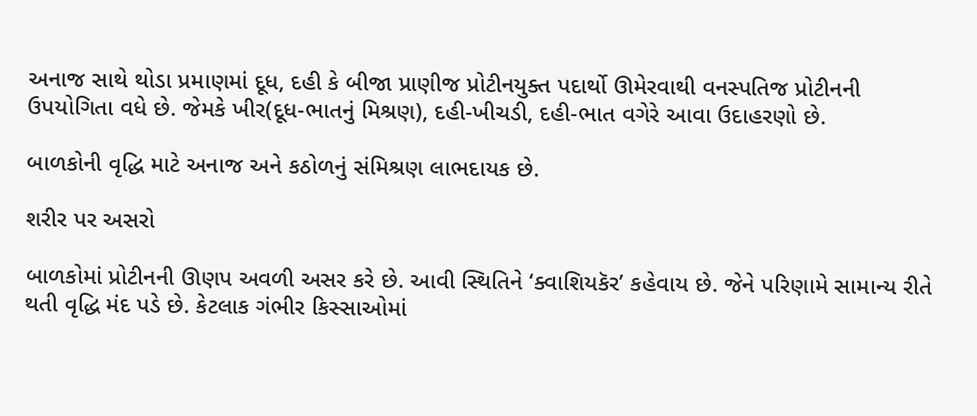અનાજ સાથે થોડા પ્રમાણમાં દૂધ, દહી કે બીજા પ્રાણીજ પ્રોટીનયુક્ત પદાર્થો ઊમેરવાથી વનસ્પતિજ પ્રોટીનની ઉપયોગિતા વધે છે. જેમકે ખીર(દૂધ-ભાતનું મિશ્રણ), દહી-ખીચડી, દહી-ભાત વગેરે આવા ઉદાહરણો છે.

બાળકોની વૃદ્ધિ માટે અનાજ અને કઠોળનું સંમિશ્રણ લાભદાયક છે.

શરીર પર અસરો

બાળકોમાં પ્રોટીનની ઊણપ અવળી અસર કરે છે. આવી સ્થિતિને ‘ક્વાશિયકૅર’ કહેવાય છે. જેને પરિણામે સામાન્ય રીતે થતી વૃદ્ધિ મંદ પડે છે. કેટલાક ગંભીર કિસ્સાઓમાં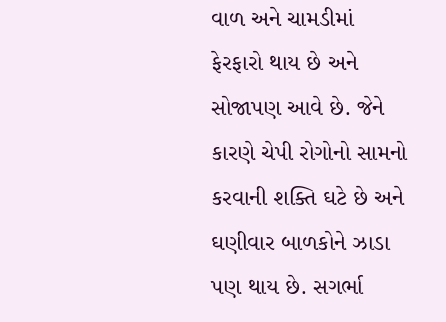વાળ અને ચામડીમાં ફેરફારો થાય છે અને સોજાપણ આવે છે. જેને કારણે ચેપી રોગોનો સામનો કરવાની શક્તિ ઘટે છે અને ઘણીવાર બાળકોને ઝાડા પણ થાય છે. સગર્ભા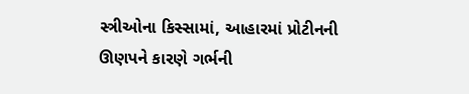સ્ત્રીઓના કિસ્સામાં, આહારમાં પ્રોટીનની ઊણપને કારણે ગર્ભની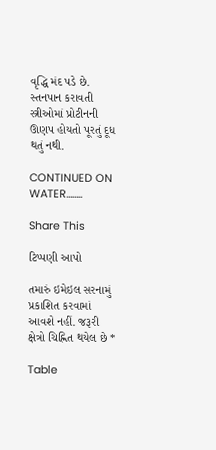વૃદ્ધિ મંદ પડે છે. સ્તનપાન કરાવતી સ્ત્રીઓમાં પ્રોટીનની ઊણપ હોયતો પૂરતું દૂધ થતું નથી.

CONTINUED ON WATER……..

Share This

ટિપ્પણી આપો

તમારું ઇમેઇલ સરનામું પ્રકાશિત કરવામાં આવશે નહીં. જરૂરી ક્ષેત્રો ચિહ્નિત થયેલ છે *

Table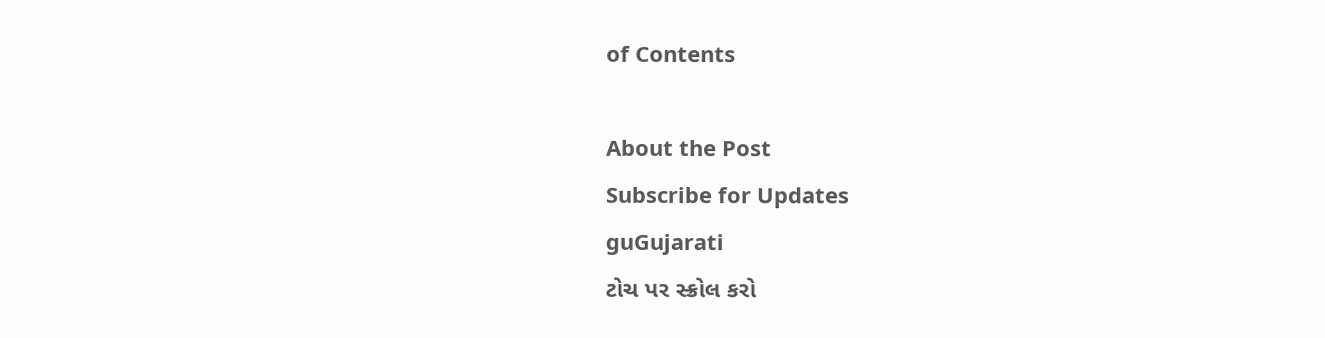of Contents

About the Post
Subscribe for Updates
guGujarati
ટોચ પર સ્ક્રોલ કરો